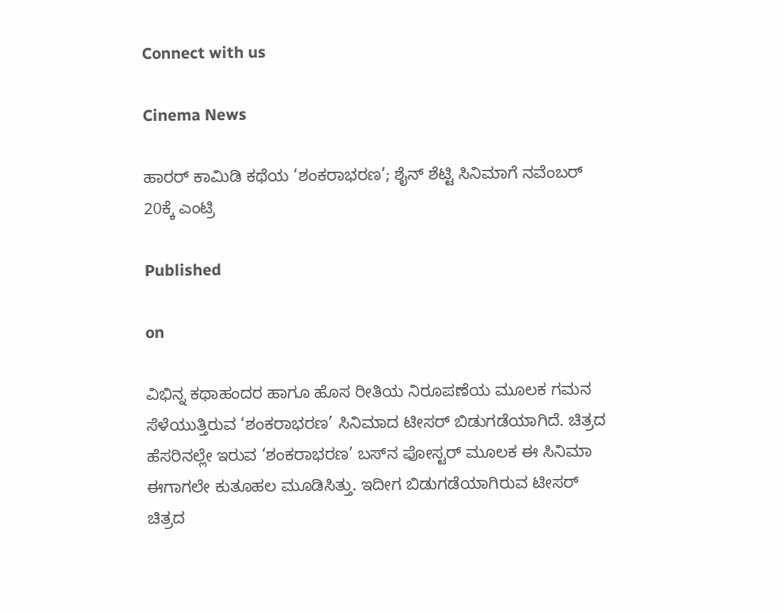Connect with us

Cinema News

ಹಾರರ್ ಕಾಮಿಡಿ ಕಥೆಯ ‘ಶಂಕರಾಭರಣ’; ಶೈನ್ ಶೆಟ್ಟಿ ಸಿನಿಮಾಗೆ ನವೆಂಬರ್ 20ಕ್ಕೆ ಎಂಟ್ರಿ

Published

on

ವಿಭಿನ್ನ ಕಥಾಹಂದರ ಹಾಗೂ ಹೊಸ ರೀತಿಯ ನಿರೂಪಣೆಯ ಮೂಲಕ ಗಮನ ಸೆಳೆಯುತ್ತಿರುವ ‘ಶಂಕರಾಭರಣ’ ಸಿನಿಮಾದ ಟೀಸರ್ ಬಿಡುಗಡೆಯಾಗಿದೆ. ಚಿತ್ರದ ಹೆಸರಿನಲ್ಲೇ ಇರುವ ‘ಶಂಕರಾಭರಣ’ ಬಸ್‌ನ ಪೋಸ್ಟರ್ ಮೂಲಕ ಈ ಸಿನಿಮಾ ಈಗಾಗಲೇ ಕುತೂಹಲ ಮೂಡಿಸಿತ್ತು. ಇದೀಗ ಬಿಡುಗಡೆಯಾಗಿರುವ ಟೀಸರ್ ಚಿತ್ರದ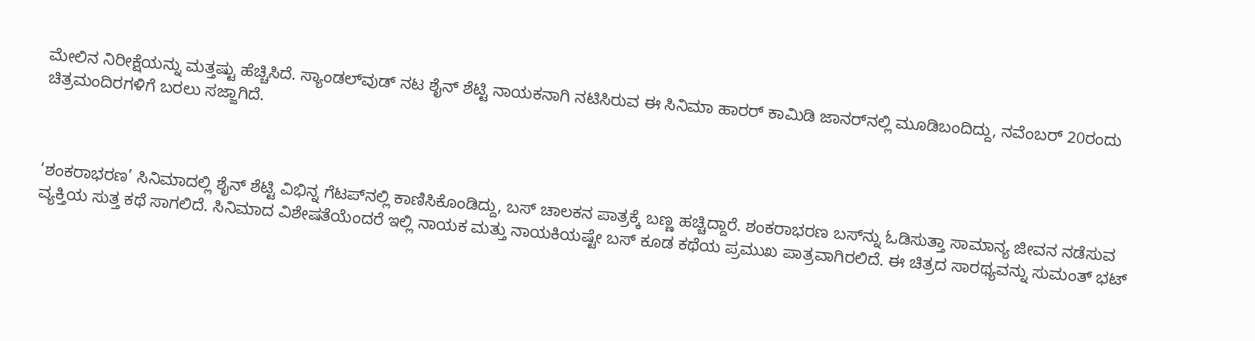ಮೇಲಿನ ನಿರೀಕ್ಷೆಯನ್ನು ಮತ್ತಷ್ಟು ಹೆಚ್ಚಿಸಿದೆ. ಸ್ಯಾಂಡಲ್‌ವುಡ್ ನಟ ಶೈನ್ ಶೆಟ್ಟಿ ನಾಯಕನಾಗಿ ನಟಿಸಿರುವ ಈ ಸಿನಿಮಾ ಹಾರರ್ ಕಾಮಿಡಿ ಜಾನರ್‌ನಲ್ಲಿ ಮೂಡಿಬಂದಿದ್ದು, ನವೆಂಬರ್ 20ರಂದು ಚಿತ್ರಮಂದಿರಗಳಿಗೆ ಬರಲು ಸಜ್ಜಾಗಿದೆ.



‘ಶಂಕರಾಭರಣ’ ಸಿನಿಮಾದಲ್ಲಿ ಶೈನ್ ಶೆಟ್ಟಿ ವಿಭಿನ್ನ ಗೆಟಪ್‌ನಲ್ಲಿ ಕಾಣಿಸಿಕೊಂಡಿದ್ದು, ಬಸ್ ಚಾಲಕನ ಪಾತ್ರಕ್ಕೆ ಬಣ್ಣ ಹಚ್ಚಿದ್ದಾರೆ. ಶಂಕರಾಭರಣ ಬಸ್‌ನ್ನು ಓಡಿಸುತ್ತಾ ಸಾಮಾನ್ಯ ಜೀವನ ನಡೆಸುವ ವ್ಯಕ್ತಿಯ ಸುತ್ತ ಕಥೆ ಸಾಗಲಿದೆ. ಸಿನಿಮಾದ ವಿಶೇಷತೆಯೆಂದರೆ ಇಲ್ಲಿ ನಾಯಕ ಮತ್ತು ನಾಯಕಿಯಷ್ಟೇ ಬಸ್ ಕೂಡ ಕಥೆಯ ಪ್ರಮುಖ ಪಾತ್ರವಾಗಿರಲಿದೆ. ಈ ಚಿತ್ರದ ಸಾರಥ್ಯವನ್ನು ಸುಮಂತ್ ಭಟ್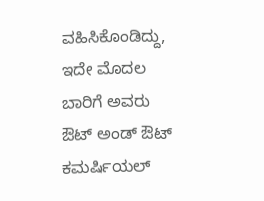ವಹಿಸಿಕೊಂಡಿದ್ದು, ಇದೇ ಮೊದಲ ಬಾರಿಗೆ ಅವರು ಔಟ್ ಅಂಡ್ ಔಟ್ ಕಮರ್ಷಿಯಲ್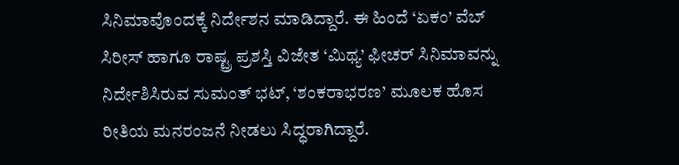ಸಿನಿಮಾವೊಂದಕ್ಕೆ ನಿರ್ದೇಶನ ಮಾಡಿದ್ದಾರೆ. ಈ ಹಿಂದೆ ‘ಏಕಂ’ ವೆಬ್ ಸಿರೀಸ್ ಹಾಗೂ ರಾಷ್ಟ್ರ ಪ್ರಶಸ್ತಿ ವಿಜೇತ ‘ಮಿಥ್ಯ’ ಫೀಚರ್ ಸಿನಿಮಾವನ್ನು ನಿರ್ದೇಶಿಸಿರುವ ಸುಮಂತ್ ಭಟ್, ‘ಶಂಕರಾಭರಣ’ ಮೂಲಕ ಹೊಸ ರೀತಿಯ ಮನರಂಜನೆ ನೀಡಲು ಸಿದ್ಧರಾಗಿದ್ದಾರೆ.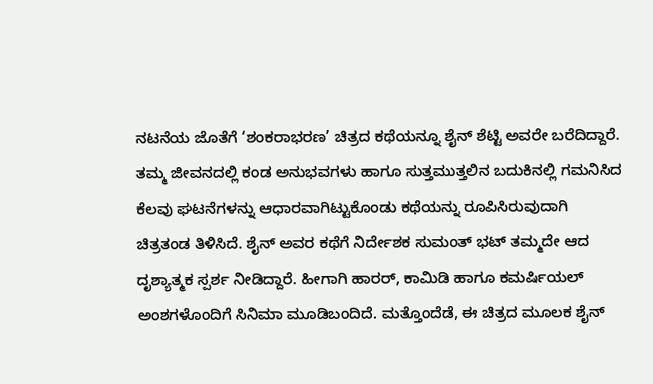ನಟನೆಯ ಜೊತೆಗೆ ‘ಶಂಕರಾಭರಣ’ ಚಿತ್ರದ ಕಥೆಯನ್ನೂ ಶೈನ್ ಶೆಟ್ಟಿ ಅವರೇ ಬರೆದಿದ್ದಾರೆ. ತಮ್ಮ ಜೀವನದಲ್ಲಿ ಕಂಡ ಅನುಭವಗಳು ಹಾಗೂ ಸುತ್ತಮುತ್ತಲಿನ ಬದುಕಿನಲ್ಲಿ ಗಮನಿಸಿದ ಕೆಲವು ಘಟನೆಗಳನ್ನು ಆಧಾರವಾಗಿಟ್ಟುಕೊಂಡು ಕಥೆಯನ್ನು ರೂಪಿಸಿರುವುದಾಗಿ ಚಿತ್ರತಂಡ ತಿಳಿಸಿದೆ. ಶೈನ್ ಅವರ ಕಥೆಗೆ ನಿರ್ದೇಶಕ ಸುಮಂತ್ ಭಟ್ ತಮ್ಮದೇ ಆದ ದೃಶ್ಯಾತ್ಮಕ ಸ್ಪರ್ಶ ನೀಡಿದ್ದಾರೆ. ಹೀಗಾಗಿ ಹಾರರ್, ಕಾಮಿಡಿ ಹಾಗೂ ಕಮರ್ಷಿಯಲ್ ಅಂಶಗಳೊಂದಿಗೆ ಸಿನಿಮಾ ಮೂಡಿಬಂದಿದೆ. ಮತ್ತೊಂದೆಡೆ, ಈ ಚಿತ್ರದ ಮೂಲಕ ಶೈನ್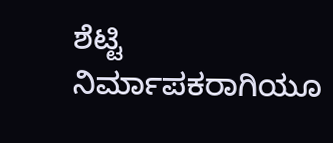ಶೆಟ್ಟಿ ನಿರ್ಮಾಪಕರಾಗಿಯೂ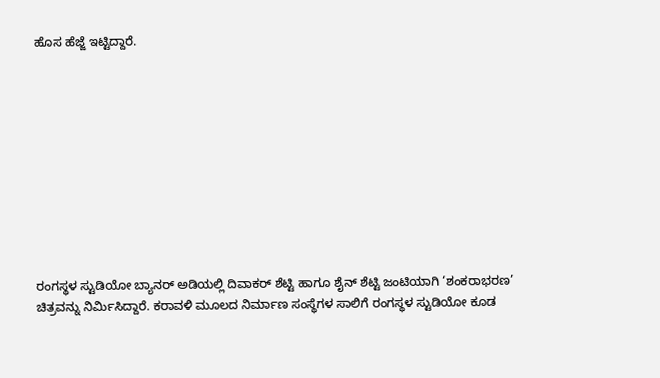ಹೊಸ ಹೆಜ್ಜೆ ಇಟ್ಟಿದ್ದಾರೆ.











ರಂಗಸ್ಥಳ ಸ್ಟುಡಿಯೋ ಬ್ಯಾನರ್ ಅಡಿಯಲ್ಲಿ ದಿವಾಕರ್ ಶೆಟ್ಟಿ ಹಾಗೂ ಶೈನ್ ಶೆಟ್ಟಿ ಜಂಟಿಯಾಗಿ ‘ಶಂಕರಾಭರಣ’ ಚಿತ್ರವನ್ನು ನಿರ್ಮಿಸಿದ್ದಾರೆ. ಕರಾವಳಿ ಮೂಲದ ನಿರ್ಮಾಣ ಸಂಸ್ಥೆಗಳ ಸಾಲಿಗೆ ರಂಗಸ್ಥಳ ಸ್ಟುಡಿಯೋ ಕೂಡ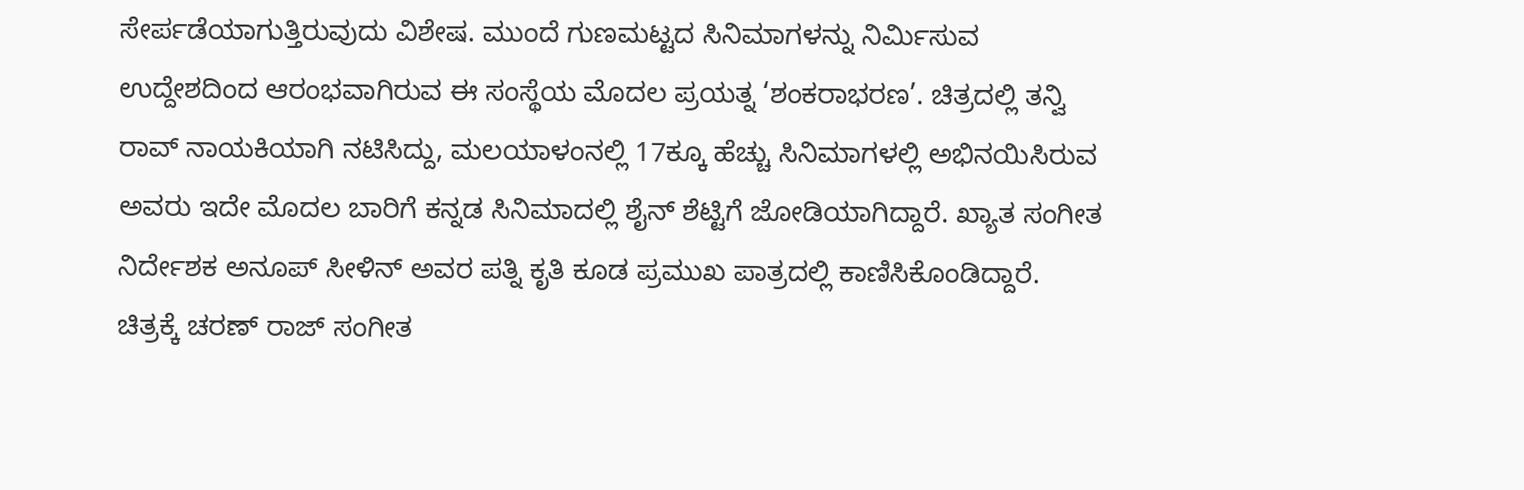ಸೇರ್ಪಡೆಯಾಗುತ್ತಿರುವುದು ವಿಶೇಷ. ಮುಂದೆ ಗುಣಮಟ್ಟದ ಸಿನಿಮಾಗಳನ್ನು ನಿರ್ಮಿಸುವ ಉದ್ದೇಶದಿಂದ ಆರಂಭವಾಗಿರುವ ಈ ಸಂಸ್ಥೆಯ ಮೊದಲ ಪ್ರಯತ್ನ ‘ಶಂಕರಾಭರಣ’. ಚಿತ್ರದಲ್ಲಿ ತನ್ವಿ ರಾವ್ ನಾಯಕಿಯಾಗಿ ನಟಿಸಿದ್ದು, ಮಲಯಾಳಂನಲ್ಲಿ 17ಕ್ಕೂ ಹೆಚ್ಚು ಸಿನಿಮಾಗಳಲ್ಲಿ ಅಭಿನಯಿಸಿರುವ ಅವರು ಇದೇ ಮೊದಲ ಬಾರಿಗೆ ಕನ್ನಡ ಸಿನಿಮಾದಲ್ಲಿ ಶೈನ್ ಶೆಟ್ಟಿಗೆ ಜೋಡಿಯಾಗಿದ್ದಾರೆ. ಖ್ಯಾತ ಸಂಗೀತ ನಿರ್ದೇಶಕ ಅನೂಪ್ ಸೀಳಿನ್ ಅವರ ಪತ್ನಿ ಕೃತಿ ಕೂಡ ಪ್ರಮುಖ ಪಾತ್ರದಲ್ಲಿ ಕಾಣಿಸಿಕೊಂಡಿದ್ದಾರೆ. ಚಿತ್ರಕ್ಕೆ ಚರಣ್ ರಾಜ್ ಸಂಗೀತ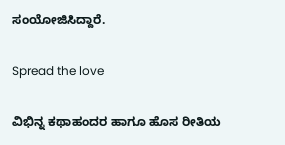ಸಂಯೋಜಿಸಿದ್ದಾರೆ.

Spread the love

ವಿಭಿನ್ನ ಕಥಾಹಂದರ ಹಾಗೂ ಹೊಸ ರೀತಿಯ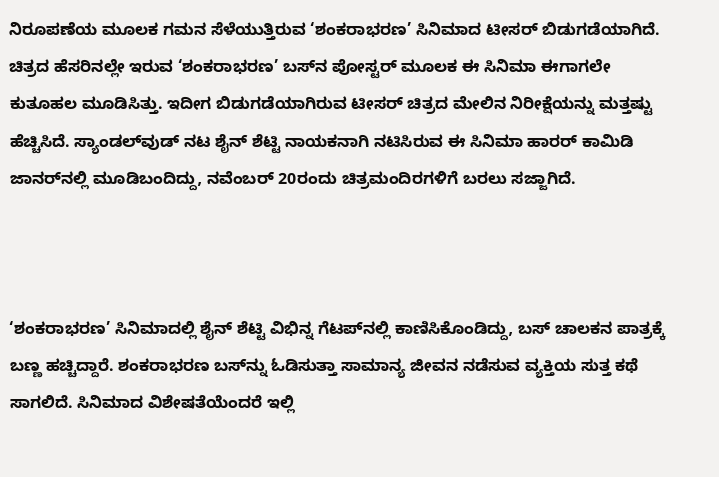ನಿರೂಪಣೆಯ ಮೂಲಕ ಗಮನ ಸೆಳೆಯುತ್ತಿರುವ ‘ಶಂಕರಾಭರಣ’ ಸಿನಿಮಾದ ಟೀಸರ್ ಬಿಡುಗಡೆಯಾಗಿದೆ. ಚಿತ್ರದ ಹೆಸರಿನಲ್ಲೇ ಇರುವ ‘ಶಂಕರಾಭರಣ’ ಬಸ್‌ನ ಪೋಸ್ಟರ್ ಮೂಲಕ ಈ ಸಿನಿಮಾ ಈಗಾಗಲೇ ಕುತೂಹಲ ಮೂಡಿಸಿತ್ತು. ಇದೀಗ ಬಿಡುಗಡೆಯಾಗಿರುವ ಟೀಸರ್ ಚಿತ್ರದ ಮೇಲಿನ ನಿರೀಕ್ಷೆಯನ್ನು ಮತ್ತಷ್ಟು ಹೆಚ್ಚಿಸಿದೆ. ಸ್ಯಾಂಡಲ್‌ವುಡ್ ನಟ ಶೈನ್ ಶೆಟ್ಟಿ ನಾಯಕನಾಗಿ ನಟಿಸಿರುವ ಈ ಸಿನಿಮಾ ಹಾರರ್ ಕಾಮಿಡಿ ಜಾನರ್‌ನಲ್ಲಿ ಮೂಡಿಬಂದಿದ್ದು, ನವೆಂಬರ್ 20ರಂದು ಚಿತ್ರಮಂದಿರಗಳಿಗೆ ಬರಲು ಸಜ್ಜಾಗಿದೆ.



‘ಶಂಕರಾಭರಣ’ ಸಿನಿಮಾದಲ್ಲಿ ಶೈನ್ ಶೆಟ್ಟಿ ವಿಭಿನ್ನ ಗೆಟಪ್‌ನಲ್ಲಿ ಕಾಣಿಸಿಕೊಂಡಿದ್ದು, ಬಸ್ ಚಾಲಕನ ಪಾತ್ರಕ್ಕೆ ಬಣ್ಣ ಹಚ್ಚಿದ್ದಾರೆ. ಶಂಕರಾಭರಣ ಬಸ್‌ನ್ನು ಓಡಿಸುತ್ತಾ ಸಾಮಾನ್ಯ ಜೀವನ ನಡೆಸುವ ವ್ಯಕ್ತಿಯ ಸುತ್ತ ಕಥೆ ಸಾಗಲಿದೆ. ಸಿನಿಮಾದ ವಿಶೇಷತೆಯೆಂದರೆ ಇಲ್ಲಿ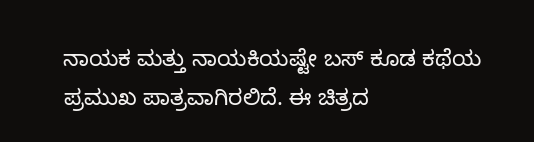ನಾಯಕ ಮತ್ತು ನಾಯಕಿಯಷ್ಟೇ ಬಸ್ ಕೂಡ ಕಥೆಯ ಪ್ರಮುಖ ಪಾತ್ರವಾಗಿರಲಿದೆ. ಈ ಚಿತ್ರದ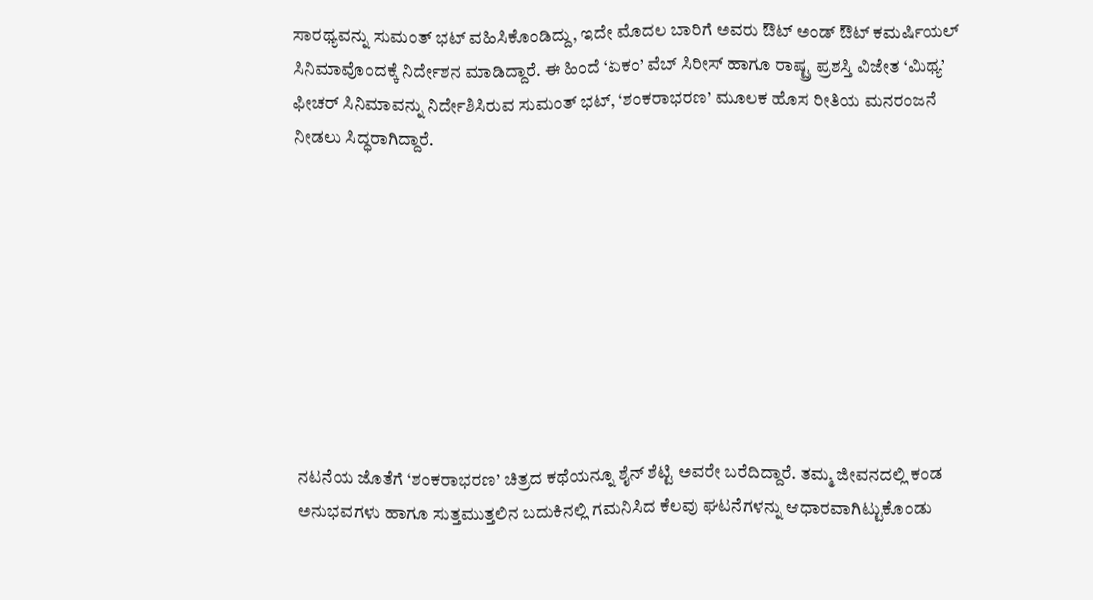ಸಾರಥ್ಯವನ್ನು ಸುಮಂತ್ ಭಟ್ ವಹಿಸಿಕೊಂಡಿದ್ದು, ಇದೇ ಮೊದಲ ಬಾರಿಗೆ ಅವರು ಔಟ್ ಅಂಡ್ ಔಟ್ ಕಮರ್ಷಿಯಲ್ ಸಿನಿಮಾವೊಂದಕ್ಕೆ ನಿರ್ದೇಶನ ಮಾಡಿದ್ದಾರೆ. ಈ ಹಿಂದೆ ‘ಏಕಂ’ ವೆಬ್ ಸಿರೀಸ್ ಹಾಗೂ ರಾಷ್ಟ್ರ ಪ್ರಶಸ್ತಿ ವಿಜೇತ ‘ಮಿಥ್ಯ’ ಫೀಚರ್ ಸಿನಿಮಾವನ್ನು ನಿರ್ದೇಶಿಸಿರುವ ಸುಮಂತ್ ಭಟ್, ‘ಶಂಕರಾಭರಣ’ ಮೂಲಕ ಹೊಸ ರೀತಿಯ ಮನರಂಜನೆ ನೀಡಲು ಸಿದ್ಧರಾಗಿದ್ದಾರೆ.









ನಟನೆಯ ಜೊತೆಗೆ ‘ಶಂಕರಾಭರಣ’ ಚಿತ್ರದ ಕಥೆಯನ್ನೂ ಶೈನ್ ಶೆಟ್ಟಿ ಅವರೇ ಬರೆದಿದ್ದಾರೆ. ತಮ್ಮ ಜೀವನದಲ್ಲಿ ಕಂಡ ಅನುಭವಗಳು ಹಾಗೂ ಸುತ್ತಮುತ್ತಲಿನ ಬದುಕಿನಲ್ಲಿ ಗಮನಿಸಿದ ಕೆಲವು ಘಟನೆಗಳನ್ನು ಆಧಾರವಾಗಿಟ್ಟುಕೊಂಡು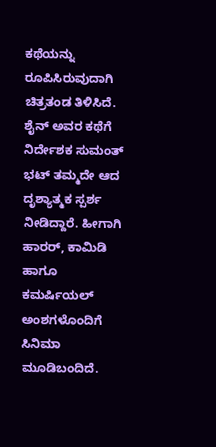ಕಥೆಯನ್ನು ರೂಪಿಸಿರುವುದಾಗಿ ಚಿತ್ರತಂಡ ತಿಳಿಸಿದೆ. ಶೈನ್ ಅವರ ಕಥೆಗೆ ನಿರ್ದೇಶಕ ಸುಮಂತ್ ಭಟ್ ತಮ್ಮದೇ ಆದ ದೃಶ್ಯಾತ್ಮಕ ಸ್ಪರ್ಶ ನೀಡಿದ್ದಾರೆ. ಹೀಗಾಗಿ ಹಾರರ್, ಕಾಮಿಡಿ ಹಾಗೂ ಕಮರ್ಷಿಯಲ್ ಅಂಶಗಳೊಂದಿಗೆ ಸಿನಿಮಾ ಮೂಡಿಬಂದಿದೆ.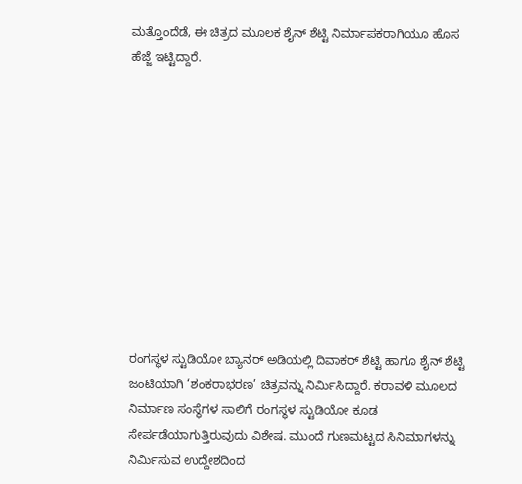ಮತ್ತೊಂದೆಡೆ, ಈ ಚಿತ್ರದ ಮೂಲಕ ಶೈನ್ ಶೆಟ್ಟಿ ನಿರ್ಮಾಪಕರಾಗಿಯೂ ಹೊಸ ಹೆಜ್ಜೆ ಇಟ್ಟಿದ್ದಾರೆ.











ರಂಗಸ್ಥಳ ಸ್ಟುಡಿಯೋ ಬ್ಯಾನರ್ ಅಡಿಯಲ್ಲಿ ದಿವಾಕರ್ ಶೆಟ್ಟಿ ಹಾಗೂ ಶೈನ್ ಶೆಟ್ಟಿ ಜಂಟಿಯಾಗಿ ‘ಶಂಕರಾಭರಣ’ ಚಿತ್ರವನ್ನು ನಿರ್ಮಿಸಿದ್ದಾರೆ. ಕರಾವಳಿ ಮೂಲದ ನಿರ್ಮಾಣ ಸಂಸ್ಥೆಗಳ ಸಾಲಿಗೆ ರಂಗಸ್ಥಳ ಸ್ಟುಡಿಯೋ ಕೂಡ ಸೇರ್ಪಡೆಯಾಗುತ್ತಿರುವುದು ವಿಶೇಷ. ಮುಂದೆ ಗುಣಮಟ್ಟದ ಸಿನಿಮಾಗಳನ್ನು ನಿರ್ಮಿಸುವ ಉದ್ದೇಶದಿಂದ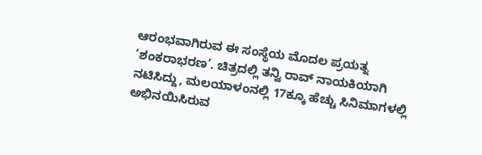ಆರಂಭವಾಗಿರುವ ಈ ಸಂಸ್ಥೆಯ ಮೊದಲ ಪ್ರಯತ್ನ ‘ಶಂಕರಾಭರಣ’. ಚಿತ್ರದಲ್ಲಿ ತನ್ವಿ ರಾವ್ ನಾಯಕಿಯಾಗಿ ನಟಿಸಿದ್ದು, ಮಲಯಾಳಂನಲ್ಲಿ 17ಕ್ಕೂ ಹೆಚ್ಚು ಸಿನಿಮಾಗಳಲ್ಲಿ ಅಭಿನಯಿಸಿರುವ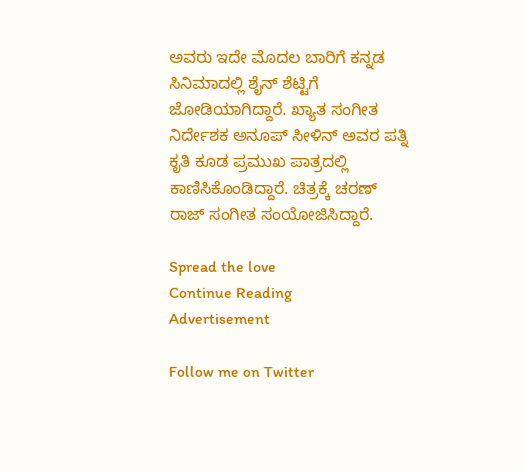ಅವರು ಇದೇ ಮೊದಲ ಬಾರಿಗೆ ಕನ್ನಡ ಸಿನಿಮಾದಲ್ಲಿ ಶೈನ್ ಶೆಟ್ಟಿಗೆ ಜೋಡಿಯಾಗಿದ್ದಾರೆ. ಖ್ಯಾತ ಸಂಗೀತ ನಿರ್ದೇಶಕ ಅನೂಪ್ ಸೀಳಿನ್ ಅವರ ಪತ್ನಿ ಕೃತಿ ಕೂಡ ಪ್ರಮುಖ ಪಾತ್ರದಲ್ಲಿ ಕಾಣಿಸಿಕೊಂಡಿದ್ದಾರೆ. ಚಿತ್ರಕ್ಕೆ ಚರಣ್ ರಾಜ್ ಸಂಗೀತ ಸಂಯೋಜಿಸಿದ್ದಾರೆ.

Spread the love
Continue Reading
Advertisement

Follow me on Twitter